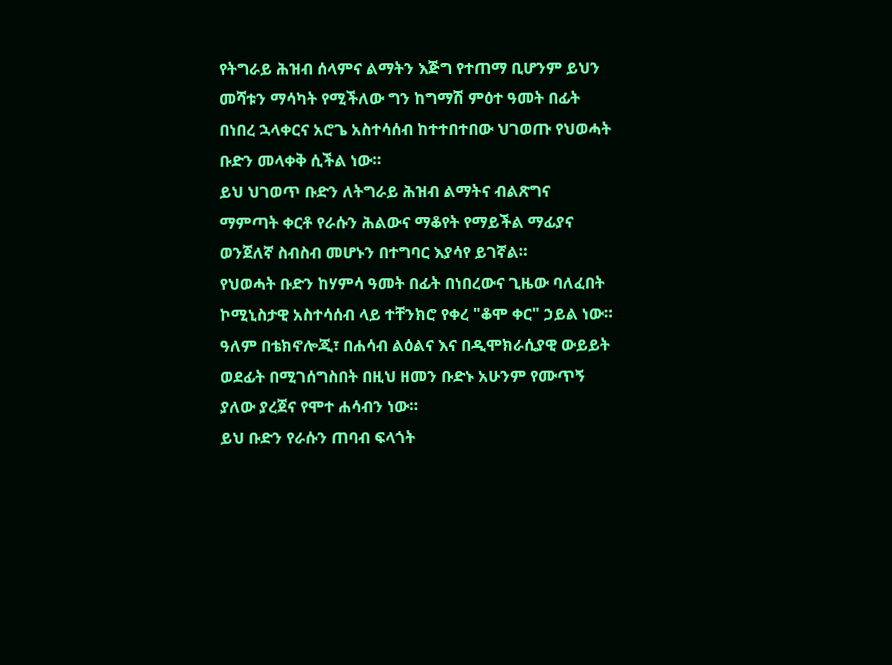የትግራይ ሕዝብ ሰላምና ልማትን እጅግ የተጠማ ቢሆንም ይህን መሻቱን ማሳካት የሚችለው ግን ከግማሽ ምዕተ ዓመት በፊት በነበረ ኋላቀርና አሮጌ አስተሳሰብ ከተተበተበው ህገወጡ የህወሓት ቡድን መላቀቅ ሲችል ነው።
ይህ ህገወጥ ቡድን ለትግራይ ሕዝብ ልማትና ብልጽግና ማምጣት ቀርቶ የራሱን ሕልውና ማቆየት የማይችል ማፊያና ወንጀለኛ ስብስብ መሆኑን በተግባር እያሳየ ይገኛል።
የህወሓት ቡድን ከሃምሳ ዓመት በፊት በነበረውና ጊዜው ባለፈበት ኮሚኒስታዊ አስተሳሰብ ላይ ተቸንክሮ የቀረ "ቆሞ ቀር" ኃይል ነው። ዓለም በቴክኖሎጂ፣ በሐሳብ ልዕልና እና በዲሞክራሲያዊ ውይይት ወደፊት በሚገሰግስበት በዚህ ዘመን ቡድኑ አሁንም የሙጥኝ ያለው ያረጀና የሞተ ሐሳብን ነው።
ይህ ቡድን የራሱን ጠባብ ፍላጎት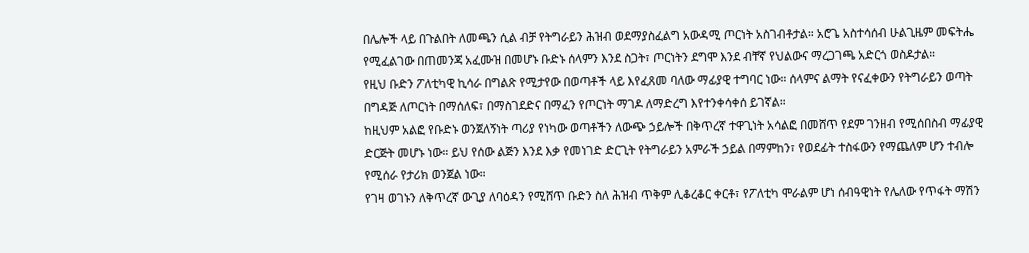በሌሎች ላይ በጉልበት ለመጫን ሲል ብቻ የትግራይን ሕዝብ ወደማያስፈልግ አውዳሚ ጦርነት አስገብቶታል። አሮጌ አስተሳሰብ ሁልጊዜም መፍትሔ የሚፈልገው በጠመንጃ አፈሙዝ በመሆኑ ቡድኑ ሰላምን እንደ ስጋት፣ ጦርነትን ደግሞ እንደ ብቸኛ የህልውና ማረጋገጫ አድርጎ ወስዶታል።
የዚህ ቡድን ፖለቲካዊ ኪሳራ በግልጽ የሚታየው በወጣቶች ላይ እየፈጸመ ባለው ማፊያዊ ተግባር ነው። ሰላምና ልማት የናፈቀውን የትግራይን ወጣት በግዳጅ ለጦርነት በማሰለፍ፣ በማስገደድና በማፈን የጦርነት ማገዶ ለማድረግ እየተንቀሳቀሰ ይገኛል።
ከዚህም አልፎ የቡድኑ ወንጀለኝነት ጣሪያ የነካው ወጣቶችን ለውጭ ኃይሎች በቅጥረኛ ተዋጊነት አሳልፎ በመሸጥ የደም ገንዘብ የሚሰበስብ ማፊያዊ ድርጅት መሆኑ ነው። ይህ የሰው ልጅን እንደ እቃ የመነገድ ድርጊት የትግራይን አምራች ኃይል በማምከን፣ የወደፊት ተስፋውን የማጨለም ሆን ተብሎ የሚሰራ የታሪክ ወንጀል ነው።
የገዛ ወገኑን ለቅጥረኛ ውጊያ ለባዕዳን የሚሸጥ ቡድን ስለ ሕዝብ ጥቅም ሊቆረቆር ቀርቶ፣ የፖለቲካ ሞራልም ሆነ ሰብዓዊነት የሌለው የጥፋት ማሽን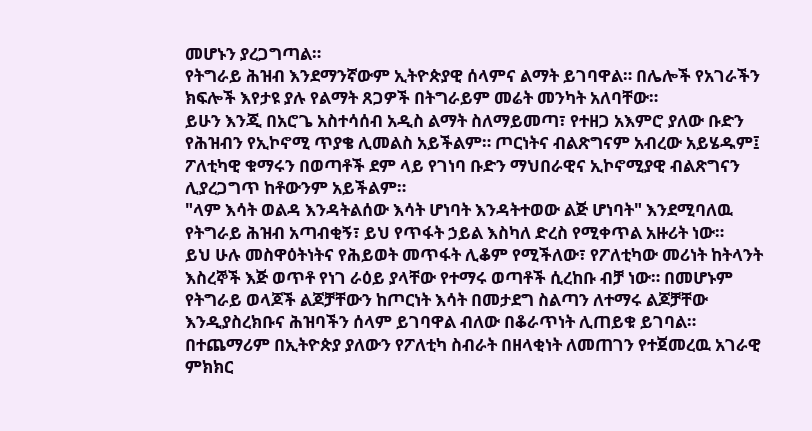መሆኑን ያረጋግጣል።
የትግራይ ሕዝብ እንደማንኛውም ኢትዮጵያዊ ሰላምና ልማት ይገባዋል። በሌሎች የአገራችን ክፍሎች እየታዩ ያሉ የልማት ጸጋዎች በትግራይም መሬት መንካት አለባቸው።
ይሁን እንጂ በአሮጌ አስተሳሰብ አዲስ ልማት ስለማይመጣ፣ የተዘጋ አእምሮ ያለው ቡድን የሕዝብን የኢኮኖሚ ጥያቄ ሊመልስ አይችልም። ጦርነትና ብልጽግናም አብረው አይሄዱም፤ ፖለቲካዊ ቁማሩን በወጣቶች ደም ላይ የገነባ ቡድን ማህበራዊና ኢኮኖሚያዊ ብልጽግናን ሊያረጋግጥ ከቶውንም አይችልም።
"ላም እሳት ወልዳ እንዳትልሰው እሳት ሆነባት እንዳትተወው ልጅ ሆነባት" እንደሚባለዉ የትግራይ ሕዝብ አጣብቂኝ፣ ይህ የጥፋት ኃይል እስካለ ድረስ የሚቀጥል አዙሪት ነው።
ይህ ሁሉ መስዋዕትነትና የሕይወት መጥፋት ሊቆም የሚችለው፣ የፖለቲካው መሪነት ከትላንት እስረኞች እጅ ወጥቶ የነገ ራዕይ ያላቸው የተማሩ ወጣቶች ሲረከቡ ብቻ ነው። በመሆኑም የትግራይ ወላጆች ልጆቻቸውን ከጦርነት እሳት በመታደግ ስልጣን ለተማሩ ልጆቻቸው እንዲያስረክቡና ሕዝባችን ሰላም ይገባዋል ብለው በቆራጥነት ሊጠይቁ ይገባል።
በተጨማሪም በኢትዮጵያ ያለውን የፖለቲካ ስብራት በዘላቂነት ለመጠገን የተጀመረዉ አገራዊ ምክክር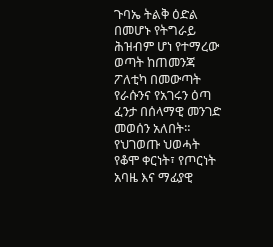ጉባኤ ትልቅ ዕድል በመሆኑ የትግራይ ሕዝብም ሆነ የተማረው ወጣት ከጠመንጃ ፖለቲካ በመውጣት የራሱንና የአገሩን ዕጣ ፈንታ በሰላማዊ መንገድ መወሰን አለበት።
የህገወጡ ህወሓት የቆሞ ቀርነት፣ የጦርነት አባዜ እና ማፊያዊ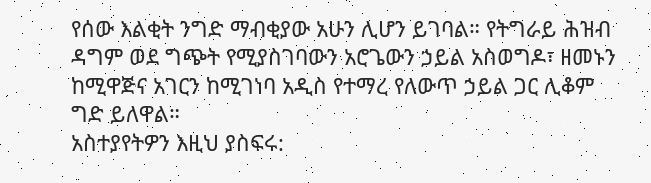የሰው እልቂት ንግድ ማብቂያው አሁን ሊሆን ይገባል። የትግራይ ሕዝብ ዳግም ወደ ግጭት የሚያስገባውን አሮጌውን ኃይል አስወግዶ፣ ዘመኑን ከሚዋጅና አገርን ከሚገነባ አዲስ የተማረ የለውጥ ኃይል ጋር ሊቆም ግድ ይለዋል።
አስተያየትዎን እዚህ ያስፍሩ: